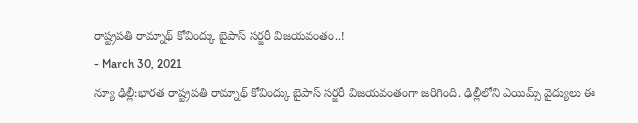రాష్ట్రపతి రామ్నాథ్ కోవింద్కు బైపాస్ సర్జరీ విజయవంతం..!
- March 30, 2021
న్యూ ఢిల్లీ:భారత రాష్ట్రపతి రామ్నాథ్ కోవింద్కు బైపాస్ సర్జరీ విజయవంతంగా జరిగింది. ఢిల్లీలోని ఎయిమ్స్ వైద్యులు ఈ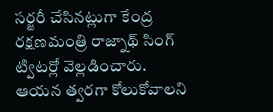సర్జరీ చేసినట్లుగా కేంద్ర రక్షణమంత్రి రాజ్నాథ్ సింగ్ ట్విటర్లో వెల్లడించారు. ఆయన త్వరగా కోలుకోవాలని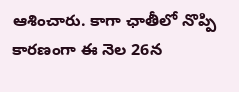ఆశించారు. కాగా ఛాతీలో నొప్పి కారణంగా ఈ నెల 26న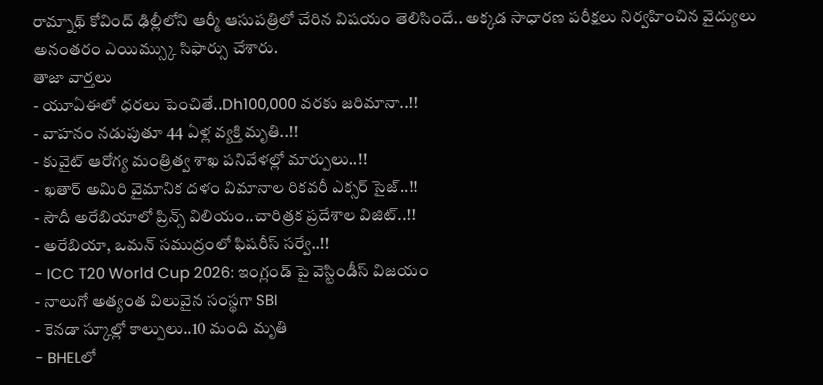రామ్నాథ్ కోవింద్ ఢిల్లీలోని ఆర్మీ ఆసుపత్రిలో చేరిన విషయం తెలిసిందే.. అక్కడ సాధారణ పరీక్షలు నిర్వహించిన వైద్యులు అనంతరం ఎయిమ్స్కు సిఫార్సు చేశారు.
తాజా వార్తలు
- యూఏఈలో ధరలు పెంచితే..Dh100,000 వరకు జరిమానా..!!
- వాహనం నడుపుతూ 44 ఏళ్ల వ్యక్తి మృతి..!!
- కువైట్ ఆరోగ్య మంత్రిత్వ శాఖ పనివేళల్లో మార్పులు..!!
- ఖతార్ అమిరి వైమానిక దళం విమానాల రికవరీ ఎక్సర్ సైజ్..!!
- సౌదీ అరేబియాలో ప్రిన్స్ విలియం..చారిత్రక ప్రదేశాల విజిట్..!!
- అరేబియా, ఒమన్ సముద్రంలో ఫిషరీస్ సర్వే..!!
- ICC T20 World Cup 2026: ఇంగ్లండ్ పై వెస్టిండీస్ విజయం
- నాలుగో అత్యంత విలువైన సంస్థగా SBI
- కెనడా స్కూల్లో కాల్పులు..10 మంది మృతి
- BHELలో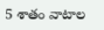5 శాతం వాటాల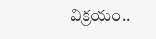విక్రయం..